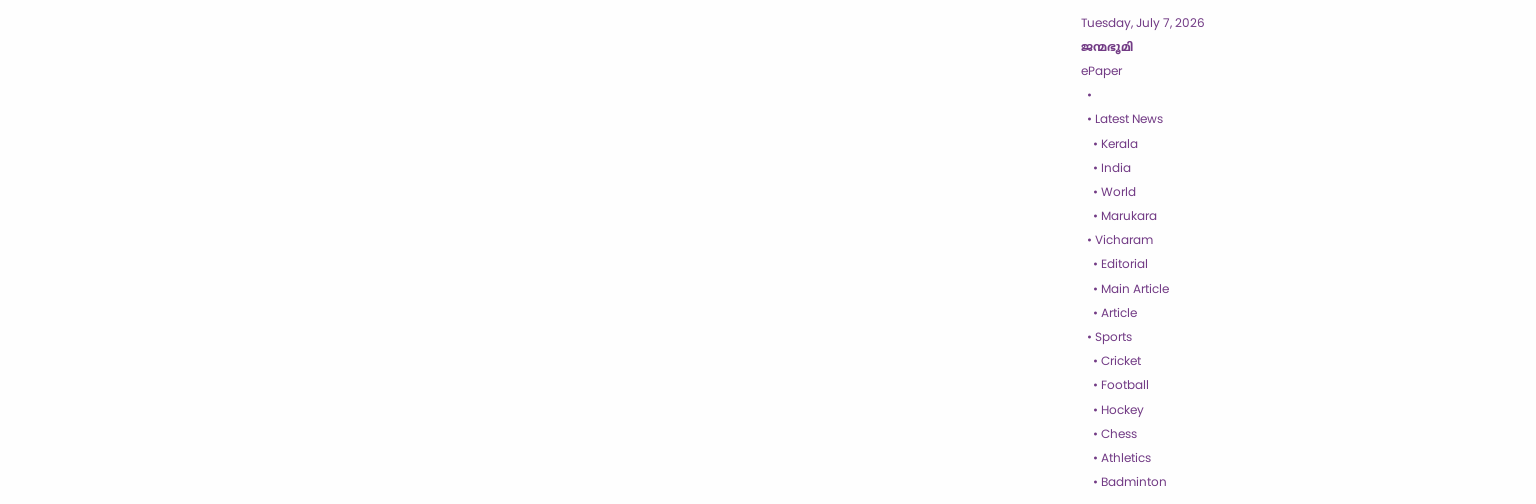Tuesday, July 7, 2026
ജന്മഭൂമി
ePaper
  •
  • Latest News
    • Kerala
    • India
    • World
    • Marukara
  • Vicharam
    • Editorial
    • Main Article
    • Article
  • Sports
    • Cricket
    • Football
    • Hockey
    • Chess
    • Athletics
    • Badminton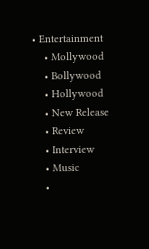• Entertainment
    • Mollywood
    • Bollywood
    • Hollywood
    • New Release
    • Review
    • Interview
    • Music
    •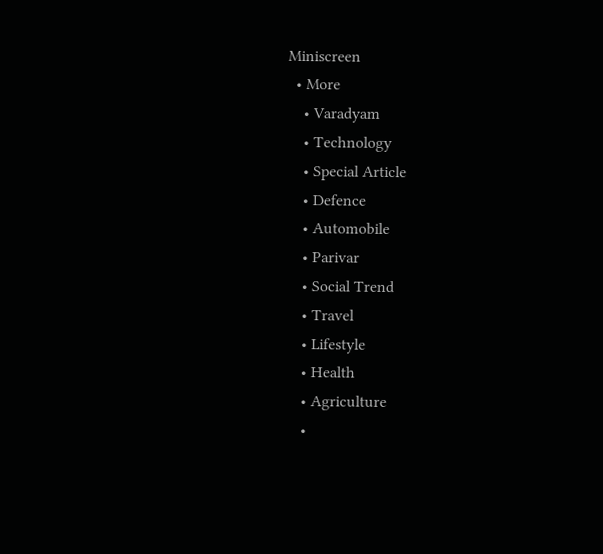Miniscreen
  • More
    • Varadyam
    • Technology
    • Special Article
    • Defence
    • Automobile
    • Parivar
    • Social Trend
    • Travel
    • Lifestyle
    • Health
    • Agriculture
    •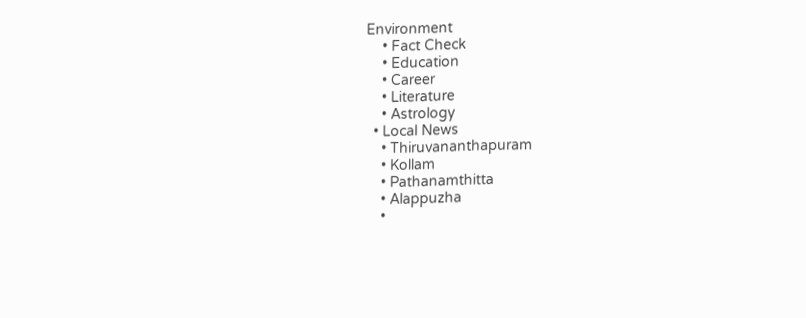Environment
    • Fact Check
    • Education
    • Career
    • Literature
    • Astrology
  • Local News
    • Thiruvananthapuram
    • Kollam
    • Pathanamthitta
    • Alappuzha
    •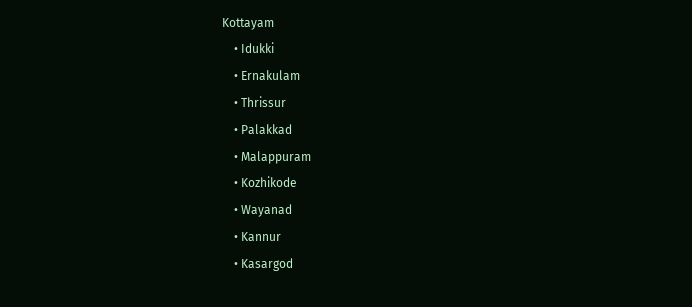Kottayam
    • Idukki
    • Ernakulam
    • Thrissur
    • Palakkad
    • Malappuram
    • Kozhikode
    • Wayanad
    • Kannur
    • Kasargod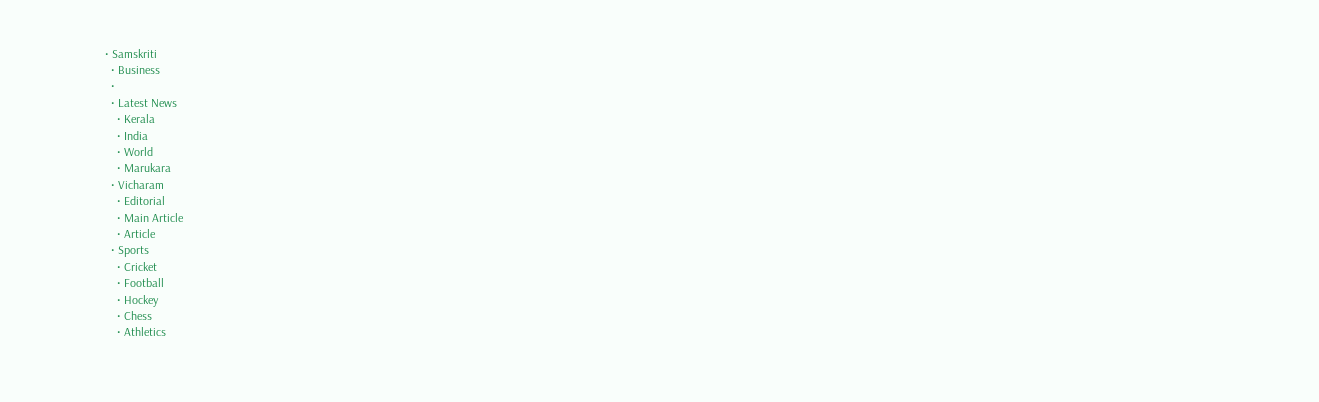• Samskriti
  • Business
  •
  • Latest News
    • Kerala
    • India
    • World
    • Marukara
  • Vicharam
    • Editorial
    • Main Article
    • Article
  • Sports
    • Cricket
    • Football
    • Hockey
    • Chess
    • Athletics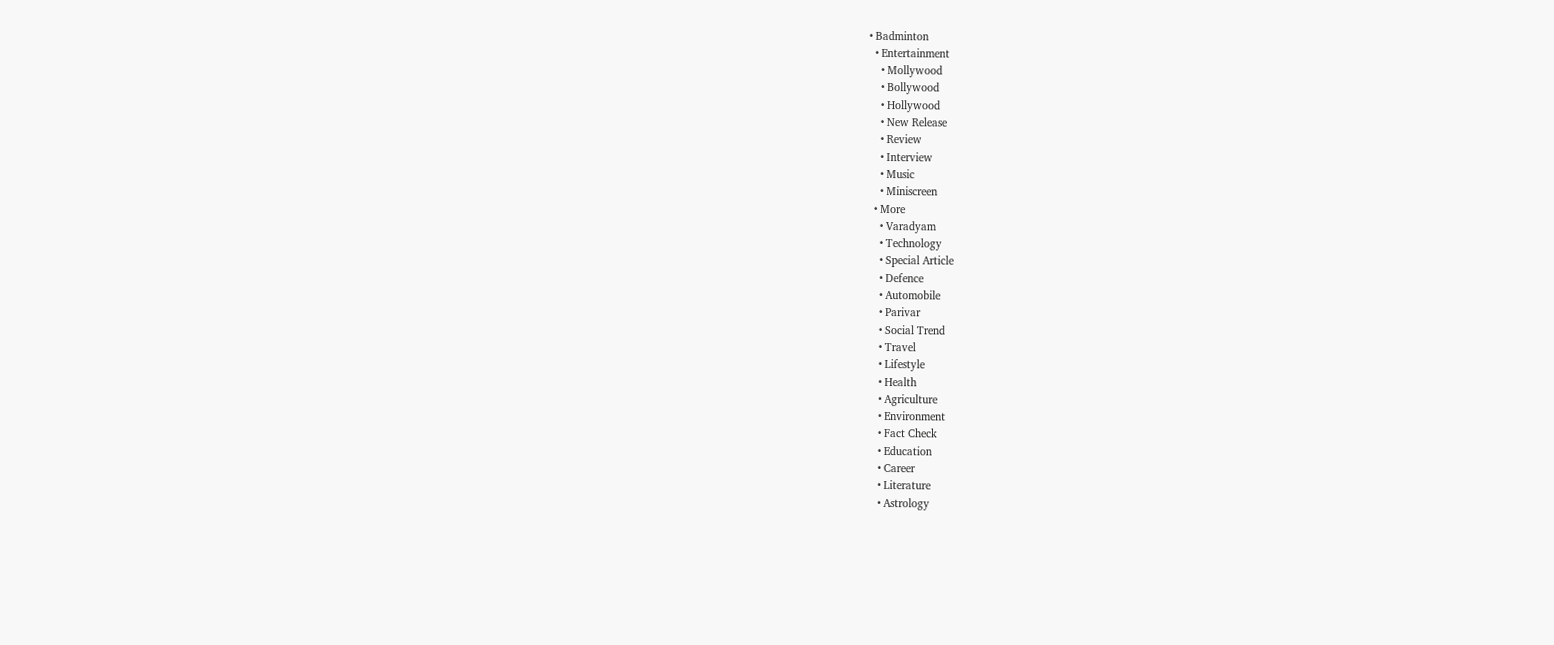• Badminton
  • Entertainment
    • Mollywood
    • Bollywood
    • Hollywood
    • New Release
    • Review
    • Interview
    • Music
    • Miniscreen
  • More
    • Varadyam
    • Technology
    • Special Article
    • Defence
    • Automobile
    • Parivar
    • Social Trend
    • Travel
    • Lifestyle
    • Health
    • Agriculture
    • Environment
    • Fact Check
    • Education
    • Career
    • Literature
    • Astrology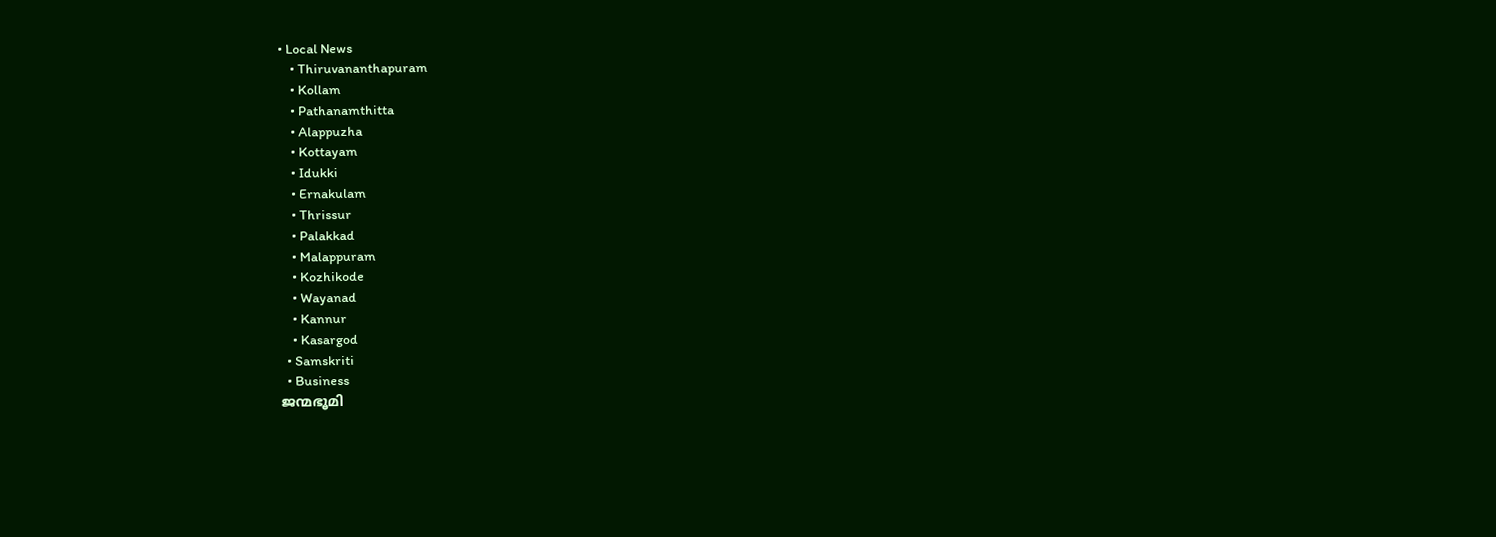• Local News
    • Thiruvananthapuram
    • Kollam
    • Pathanamthitta
    • Alappuzha
    • Kottayam
    • Idukki
    • Ernakulam
    • Thrissur
    • Palakkad
    • Malappuram
    • Kozhikode
    • Wayanad
    • Kannur
    • Kasargod
  • Samskriti
  • Business
ജന്മഭൂമി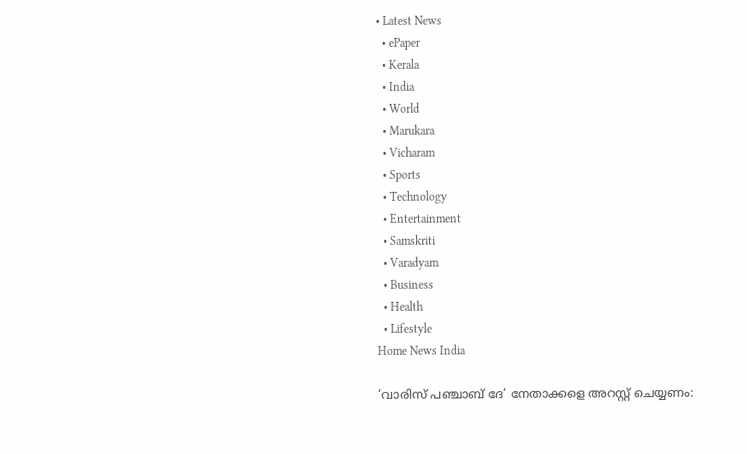• Latest News
  • ePaper
  • Kerala
  • India
  • World
  • Marukara
  • Vicharam
  • Sports
  • Technology
  • Entertainment
  • Samskriti
  • Varadyam
  • Business
  • Health
  • Lifestyle
Home News India

‘വാരിസ് പഞ്ചാബ് ദേ’ നേതാക്കളെ അറസ്റ്റ് ചെയ്യണം: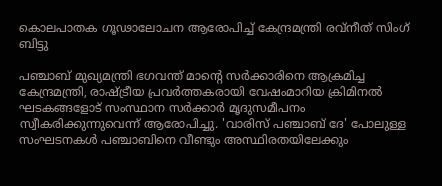കൊലപാതക ഗൂഢാലോചന ആരോപിച്ച് കേന്ദ്രമന്ത്രി രവ്‌നീത് സിംഗ് ബിട്ടു

പഞ്ചാബ് മുഖ്യമന്ത്രി ഭഗവന്ത് മാന്റെ സർക്കാരിനെ ആക്രമിച്ച കേന്ദ്രമന്ത്രി, രാഷ്‌ട്രീയ പ്രവർത്തകരായി വേഷംമാറിയ ക്രിമിനൽ ഘടകങ്ങളോട് സംസ്ഥാന സർക്കാർ മൃദുസമീപനം സ്വീകരിക്കുന്നുവെന്ന് ആരോപിച്ചു. 'വാരിസ് പഞ്ചാബ് ദേ' പോലുള്ള സംഘടനകൾ പഞ്ചാബിനെ വീണ്ടും അസ്ഥിരതയിലേക്കും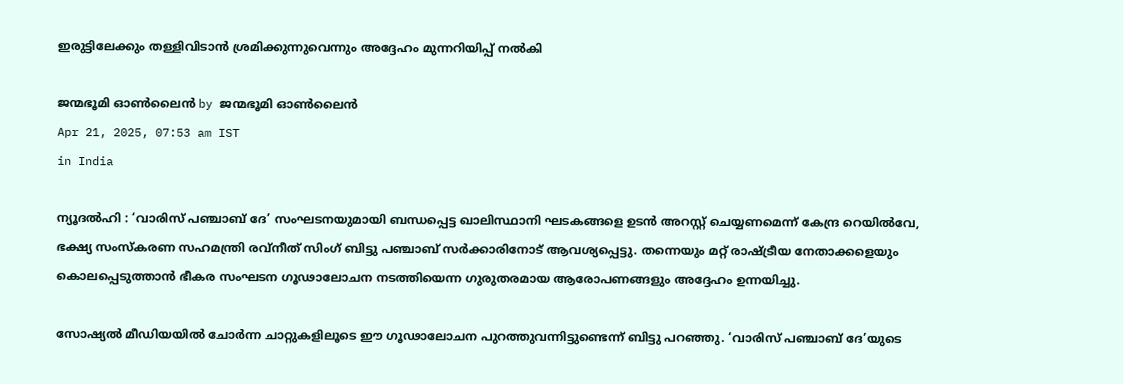ഇരുട്ടിലേക്കും തള്ളിവിടാൻ ശ്രമിക്കുന്നുവെന്നും അദ്ദേഹം മുന്നറിയിപ്പ് നൽകി

ജന്മഭൂമി ഓണ്‍ലൈന്‍ by ജന്മഭൂമി ഓണ്‍ലൈന്‍
Apr 21, 2025, 07:53 am IST
in India

ന്യൂദൽഹി : ‘വാരിസ് പഞ്ചാബ് ദേ’ സംഘടനയുമായി ബന്ധപ്പെട്ട ഖാലിസ്ഥാനി ഘടകങ്ങളെ ഉടൻ അറസ്റ്റ് ചെയ്യണമെന്ന് കേന്ദ്ര റെയിൽവേ, ഭക്ഷ്യ സംസ്കരണ സഹമന്ത്രി രവ്‌നീത് സിംഗ് ബിട്ടു പഞ്ചാബ് സർക്കാരിനോട് ആവശ്യപ്പെട്ടു. തന്നെയും മറ്റ് രാഷ്‌ട്രീയ നേതാക്കളെയും കൊലപ്പെടുത്താൻ ഭീകര സംഘടന ഗൂഢാലോചന നടത്തിയെന്ന ഗുരുതരമായ ആരോപണങ്ങളും അദ്ദേഹം ഉന്നയിച്ചു.

സോഷ്യൽ മീഡിയയിൽ ചോർന്ന ചാറ്റുകളിലൂടെ ഈ ഗൂഢാലോചന പുറത്തുവന്നിട്ടുണ്ടെന്ന് ബിട്ടു പറഞ്ഞു. ‘വാരിസ് പഞ്ചാബ് ദേ’യുടെ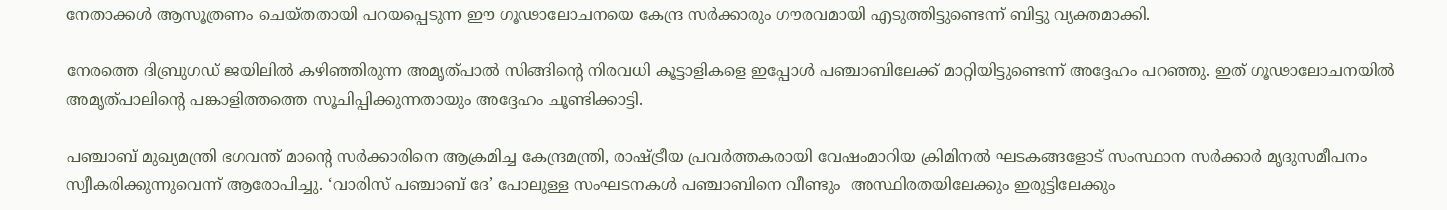നേതാക്കൾ ആസൂത്രണം ചെയ്തതായി പറയപ്പെടുന്ന ഈ ഗൂഢാലോചനയെ കേന്ദ്ര സർക്കാരും ഗൗരവമായി എടുത്തിട്ടുണ്ടെന്ന് ബിട്ടു വ്യക്തമാക്കി.

നേരത്തെ ദിബ്രുഗഡ് ജയിലിൽ കഴിഞ്ഞിരുന്ന അമൃത്പാൽ സിങ്ങിന്റെ നിരവധി കൂട്ടാളികളെ ഇപ്പോൾ പഞ്ചാബിലേക്ക് മാറ്റിയിട്ടുണ്ടെന്ന് അദ്ദേഹം പറഞ്ഞു. ഇത് ഗൂഢാലോചനയിൽ അമൃത്പാലിന്റെ പങ്കാളിത്തത്തെ സൂചിപ്പിക്കുന്നതായും അദ്ദേഹം ചൂണ്ടിക്കാട്ടി.

പഞ്ചാബ് മുഖ്യമന്ത്രി ഭഗവന്ത് മാന്റെ സർക്കാരിനെ ആക്രമിച്ച കേന്ദ്രമന്ത്രി, രാഷ്‌ട്രീയ പ്രവർത്തകരായി വേഷംമാറിയ ക്രിമിനൽ ഘടകങ്ങളോട് സംസ്ഥാന സർക്കാർ മൃദുസമീപനം സ്വീകരിക്കുന്നുവെന്ന് ആരോപിച്ചു. ‘വാരിസ് പഞ്ചാബ് ദേ’ പോലുള്ള സംഘടനകൾ പഞ്ചാബിനെ വീണ്ടും  അസ്ഥിരതയിലേക്കും ഇരുട്ടിലേക്കും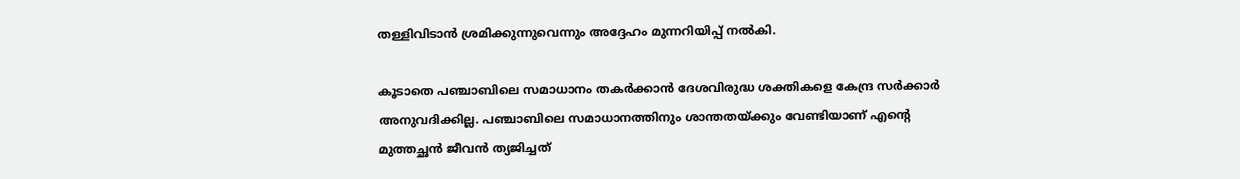തള്ളിവിടാൻ ശ്രമിക്കുന്നുവെന്നും അദ്ദേഹം മുന്നറിയിപ്പ് നൽകി.

കൂടാതെ പഞ്ചാബിലെ സമാധാനം തകർക്കാൻ ദേശവിരുദ്ധ ശക്തികളെ കേന്ദ്ര സർക്കാർ അനുവദിക്കില്ല. പഞ്ചാബിലെ സമാധാനത്തിനും ശാന്തതയ്‌ക്കും വേണ്ടിയാണ് എന്റെ മുത്തച്ഛൻ ജീവൻ ത്യജിച്ചത്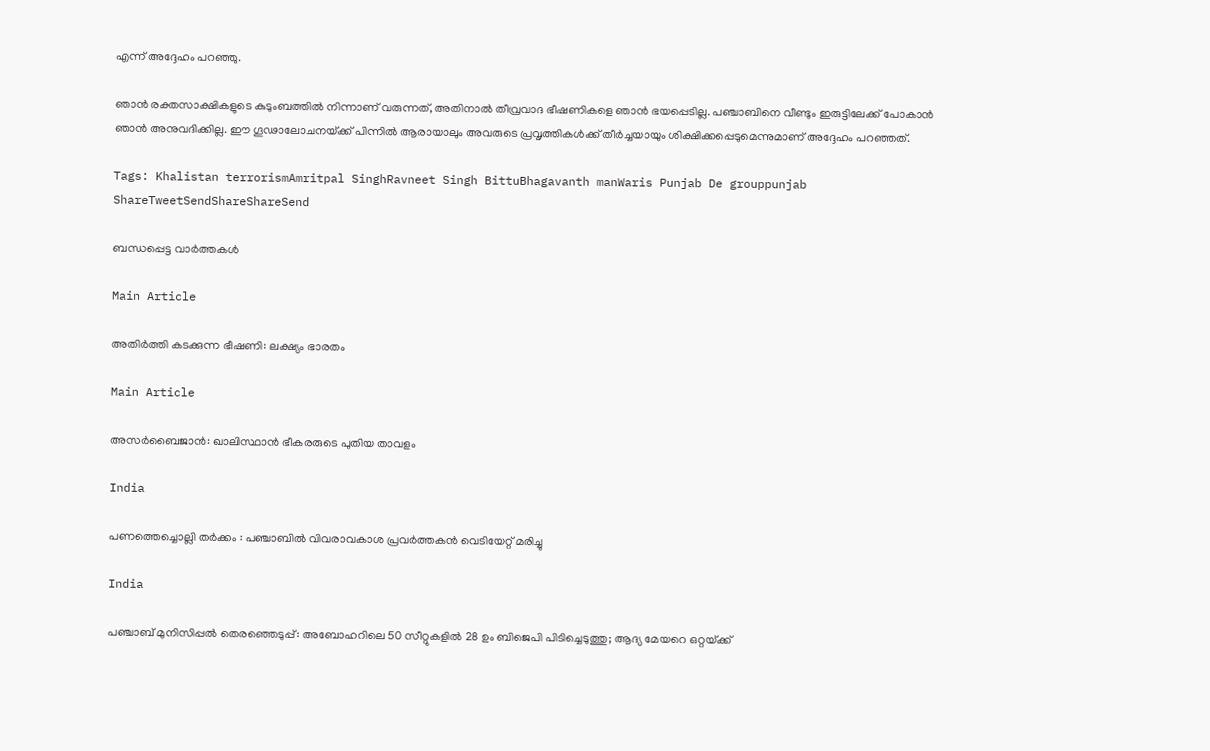എന്ന് അദ്ദേഹം പറഞ്ഞു.

ഞാൻ രക്തസാക്ഷികളുടെ കുടുംബത്തിൽ നിന്നാണ് വരുന്നത്, അതിനാൽ തീവ്രവാദ ഭീഷണികളെ ഞാൻ ഭയപ്പെടില്ല. പഞ്ചാബിനെ വീണ്ടും ഇരുട്ടിലേക്ക് പോകാൻ ഞാൻ അനുവദിക്കില്ല. ഈ ഗൂഢാലോചനയ്‌ക്ക് പിന്നിൽ ആരായാലും അവരുടെ പ്രവൃത്തികൾക്ക് തീർച്ചയായും ശിക്ഷിക്കപ്പെടുമെന്നുമാണ് അദ്ദേഹം പറഞ്ഞത്.

Tags: Khalistan terrorismAmritpal SinghRavneet Singh BittuBhagavanth manWaris Punjab De grouppunjab
ShareTweetSendShareShareSend

ബന്ധപ്പെട്ട വാര്‍ത്തകള്‍

Main Article

അതിര്‍ത്തി കടക്കുന്ന ഭീഷണി: ലക്ഷ്യം ഭാരതം

Main Article

അസര്‍ബൈജാന്‍: ഖാലിസ്ഥാന്‍ ഭീകരരുടെ പുതിയ താവളം

India

പണത്തെച്ചൊല്ലി തർക്കം : പഞ്ചാബിൽ വിവരാവകാശ പ്രവർത്തകൻ വെടിയേറ്റ് മരിച്ചു

India

പഞ്ചാബ് മുനിസിപ്പൽ തെരഞ്ഞെടുപ്പ്: അബോഹറിലെ 50 സീറ്റുകളിൽ 28 ഉം ബിജെപി പിടിച്ചെടുത്തു; ആദ്യ മേയറെ ഒറ്റയ്‌ക്ക്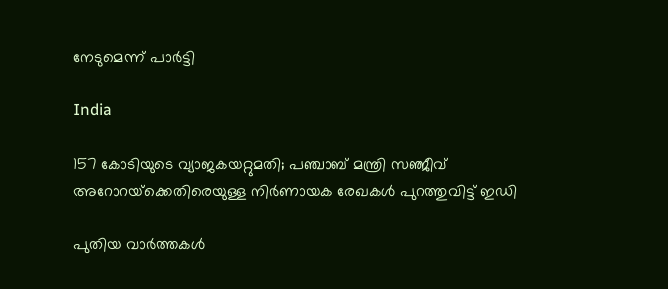നേടുമെന്ന് പാർട്ടി

India

157 കോടിയുടെ വ്യാജകയറ്റുമതി; പഞ്ചാബ് മന്ത്രി സഞ്ജീവ് അറോറയ്‌ക്കെതിരെയുള്ള നിർണായക രേഖകൾ പുറത്തുവിട്ട് ഇഡി

പുതിയ വാര്‍ത്തകള്‍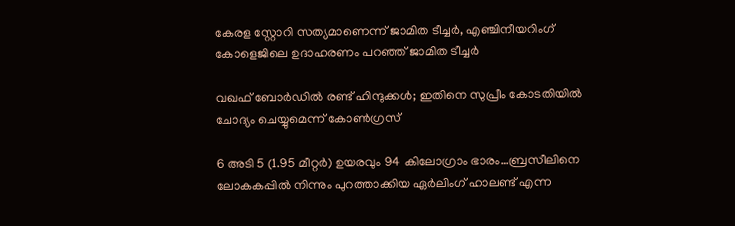കേരള സ്റ്റോറി സത്യമാണെന്ന് ജാമിത ടീച്ചര്‍, എഞ്ചിനീയറിംഗ് കോളെജിലെ ഉദാഹരണം പറഞ്ഞ് ജാമിത ടീച്ചര്‍

വഖഫ് ബോര്‍ഡില്‍ രണ്ട് ഹിന്ദുക്കള്‍; ഇതിനെ സുപ്രീം കോടതിയിൽ ചോദ്യം ചെയ്യുമെന്ന് കോൺഗ്രസ്

6 അടി 5 (1.95 മീറ്റർ) ഉയരവും 94 കിലോഗ്രാം ഭാരം…ബ്രസീലിനെ ലോകകപ്പില്‍ നിന്നും പുറത്താക്കിയ ഏര്‍ലിംഗ് ഹാലണ്ട് എന്ന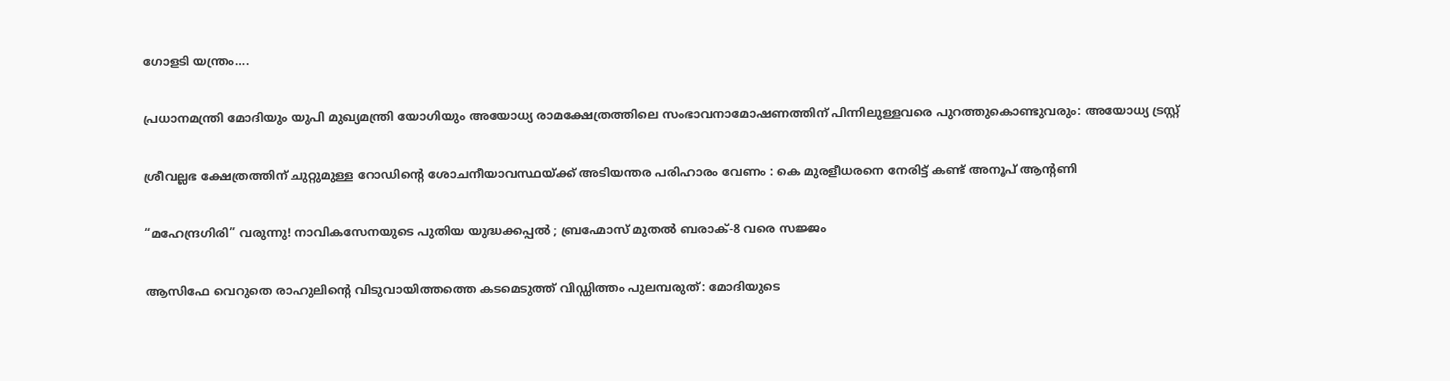ഗോളടി യന്ത്രം….

പ്രധാനമന്ത്രി മോദിയും യുപി മുഖ്യമന്ത്രി യോഗിയും അയോധ്യ രാമക്ഷേത്രത്തിലെ സംഭാവനാമോഷണത്തിന് പിന്നിലുള്ളവരെ പുറത്തുകൊണ്ടുവരും: അയോധ്യ ട്രസ്റ്റ്

ശ്രീവല്ലഭ ക്ഷേത്രത്തിന് ചുറ്റുമുള്ള റോഡിന്റെ ശോചനീയാവസ്ഥയ്‌ക്ക് അടിയന്തര പരിഹാരം വേണം : കെ മുരളീധരനെ നേരിട്ട് കണ്ട് അനൂപ് ആന്റണി

“മഹേന്ദ്രഗിരി” വരുന്നു! നാവികസേനയുടെ പുതിയ യുദ്ധക്കപ്പൽ ; ബ്രഹ്മോസ് മുതൽ ബരാക്-8 വരെ സജ്ജം

ആസിഫേ വെറുതെ രാഹുലിന്റെ വിടുവായിത്തത്തെ കടമെടുത്ത് വിഡ്ഡിത്തം പുലമ്പരുത്: മോദിയുടെ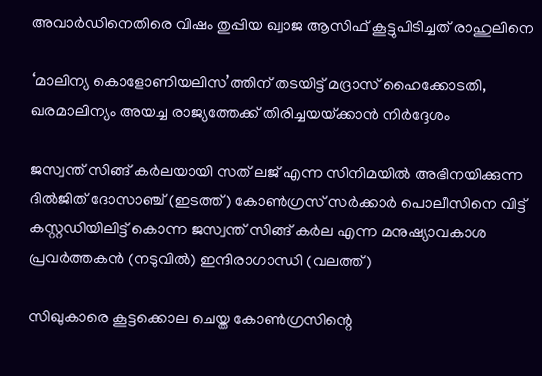അവാർഡിനെതിരെ വിഷം തുപ്പിയ ഖ്വാജ ആസിഫ് കൂട്ടുപിടിച്ചത് രാഹുലിനെ

‘മാലിന്യ കൊളോണിയലിസ’ത്തിന് തടയിട്ട് മദ്രാസ് ഹൈക്കോടതി, ഖരമാലിന്യം അയച്ച രാജ്യത്തേക്ക് തിരിച്ചയയ്‌ക്കാന്‍ നിര്‍ദ്ദേശം

ജസ്വന്ത് സിങ്ങ് കര്‍ലയായി സത് ലജ് എന്ന സിനിമയില്‍ അഭിനയിക്കുന്ന ദില്‍ജിത് ദോസാഞ്ച് (ഇടത്ത്) കോണ്‍ഗ്രസ് സര്‍ക്കാര്‍ പൊലീസിനെ വിട്ട് കസ്റ്റഡിയിലിട്ട് കൊന്ന ജസ്വന്ത് സിങ്ങ് കര്‍ല എന്ന മനുഷ്യാവകാശ പ്രവര്‍ത്തകന്‍ (നടുവില്‍) ഇന്ദിരാഗാന്ധി (വലത്ത്)

സിഖുകാരെ കൂട്ടക്കൊല ചെയ്ത കോണ്‍ഗ്രസിന്റെ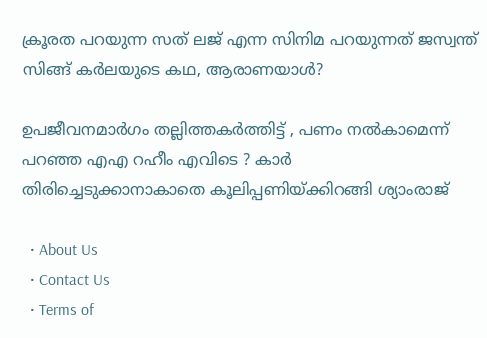ക്രൂരത പറയുന്ന സത് ലജ് എന്ന സിനിമ പറയുന്നത് ജസ്വന്ത് സിങ്ങ് കര്‍ലയുടെ കഥ, ആരാണയാള്‍?

ഉപജീവനമാർഗം തല്ലിത്തകർത്തിട്ട് , പണം നൽകാമെന്ന് പറഞ്ഞ എഎ റഹീം എവിടെ ? കാർ തിരിച്ചെടുക്കാനാകാതെ കൂലിപ്പണിയ്‌ക്കിറങ്ങി ശ്യാംരാജ്

  • About Us
  • Contact Us
  • Terms of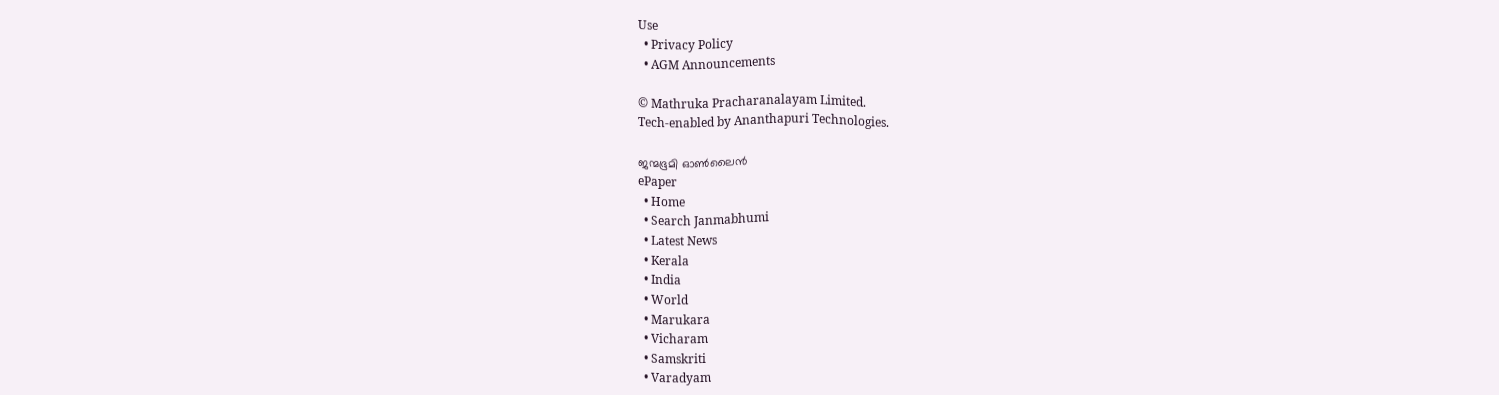Use
  • Privacy Policy
  • AGM Announcements

© Mathruka Pracharanalayam Limited.
Tech-enabled by Ananthapuri Technologies.

ജന്മഭൂമി ഓണ്‍ലൈന്‍
ePaper
  • Home
  • Search Janmabhumi
  • Latest News
  • Kerala
  • India
  • World
  • Marukara
  • Vicharam
  • Samskriti
  • Varadyam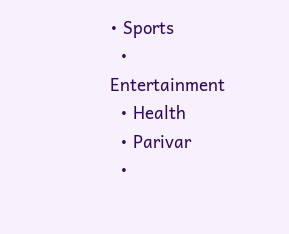• Sports
  • Entertainment
  • Health
  • Parivar
  •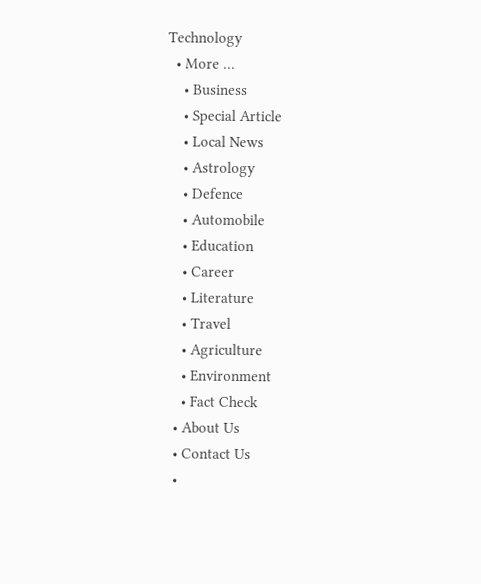Technology
  • More …
    • Business
    • Special Article
    • Local News
    • Astrology
    • Defence
    • Automobile
    • Education
    • Career
    • Literature
    • Travel
    • Agriculture
    • Environment
    • Fact Check
  • About Us
  • Contact Us
  •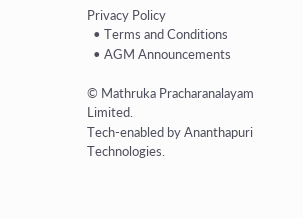Privacy Policy
  • Terms and Conditions
  • AGM Announcements

© Mathruka Pracharanalayam Limited.
Tech-enabled by Ananthapuri Technologies.